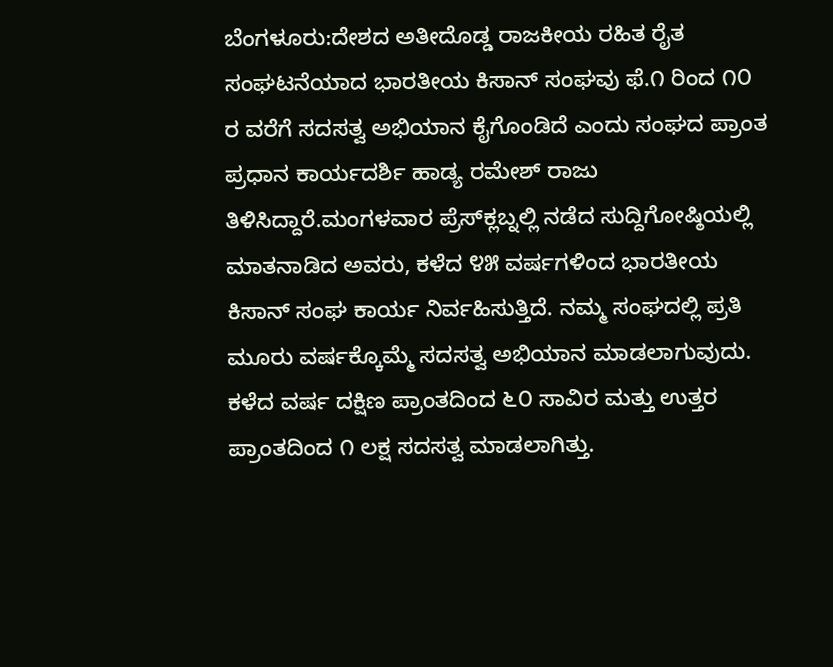ಬೆಂಗಳೂರು:ದೇಶದ ಅತೀದೊಡ್ಡ ರಾಜಕೀಯ ರಹಿತ ರೈತ ಸಂಘಟನೆಯಾದ ಭಾರತೀಯ ಕಿಸಾನ್ ಸಂಘವು ಫೆ.೧ ರಿಂದ ೧೦ ರ ವರೆಗೆ ಸದಸತ್ವ ಅಭಿಯಾನ ಕೈಗೊಂಡಿದೆ ಎಂದು ಸಂಘದ ಪ್ರಾಂತ ಪ್ರಧಾನ ಕಾರ್ಯದರ್ಶಿ ಹಾಡ್ಯ ರಮೇಶ್ ರಾಜು ತಿಳಿಸಿದ್ದಾರೆ.ಮಂಗಳವಾರ ಪ್ರೆಸ್‌ಕ್ಲಬ್ನಲ್ಲಿ ನಡೆದ ಸುದ್ದಿಗೋಷ್ಠಿಯಲ್ಲಿ ಮಾತನಾಡಿದ ಅವರು, ಕಳೆದ ೪೫ ವರ್ಷಗಳಿಂದ ಭಾರತೀಯ ಕಿಸಾನ್ ಸಂಘ ಕಾರ್ಯ ನಿರ್ವಹಿಸುತ್ತಿದೆ. ನಮ್ಮ ಸಂಘದಲ್ಲಿ ಪ್ರತಿ ಮೂರು ವರ್ಷಕ್ಕೊಮ್ಮೆ ಸದಸತ್ವ ಅಭಿಯಾನ ಮಾಡಲಾಗುವುದು. ಕಳೆದ ವರ್ಷ ದಕ್ಷಿಣ ಪ್ರಾಂತದಿಂದ ೬೦ ಸಾವಿರ ಮತ್ತು ಉತ್ತರ ಪ್ರಾಂತದಿಂದ ೧ ಲಕ್ಷ ಸದಸತ್ವ ಮಾಡಲಾಗಿತ್ತು.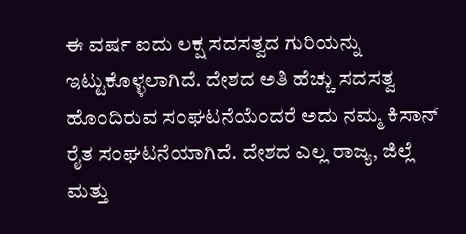ಈ ವರ್ಷ ಐದು ಲಕ್ಷ ಸದಸತ್ವದ ಗುರಿಯನ್ನು ಇಟ್ಟುಕೊಳ್ಳಲಾಗಿದೆ. ದೇಶದ ಅತಿ ಹೆಚ್ಚು ಸದಸತ್ವ ಹೊಂದಿರುವ ಸಂಘಟನೆಯೆಂದರೆ ಅದು ನಮ್ಮ ಕಿಸಾನ್ ರೈತ ಸಂಘಟನೆಯಾಗಿದೆ. ದೇಶದ ಎಲ್ಲ ರಾಜ್ಯ, ಜಿಲ್ಲೆ ಮತ್ತು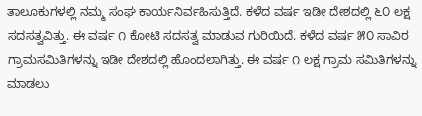ತಾಲೂಕುಗಳಲ್ಲಿ ನಮ್ಮ ಸಂಘ ಕಾರ್ಯನಿರ್ವಹಿಸುತ್ತಿದೆ. ಕಳೆದ ವರ್ಷ ಇಡೀ ದೇಶದಲ್ಲಿ ೬೦ ಲಕ್ಷ ಸದಸತ್ವವಿತ್ತು. ಈ ವರ್ಷ ೧ ಕೋಟಿ ಸದಸತ್ವ ಮಾಡುವ ಗುರಿಯಿದೆ. ಕಳೆದ ವರ್ಷ ೫೦ ಸಾವಿರ ಗ್ರಾಮಸಮಿತಿಗಳನ್ನು ಇಡೀ ದೇಶದಲ್ಲಿ ಹೊಂದಲಾಗಿತ್ತು. ಈ ವರ್ಷ ೧ ಲಕ್ಷ ಗ್ರಾಮ ಸಮಿತಿಗಳನ್ನು ಮಾಡಲು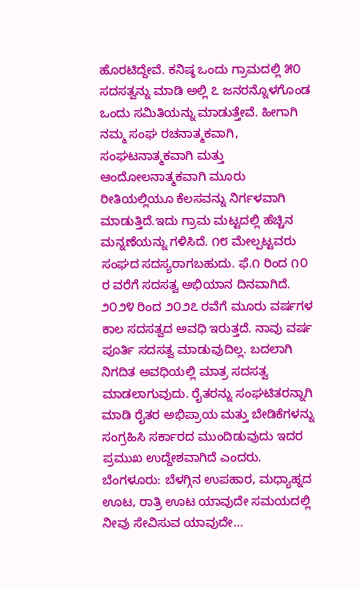ಹೊರಟಿದ್ದೇವೆ. ಕನಿಷ್ಠ ಒಂದು ಗ್ರಾಮದಲ್ಲಿ ೫೦ ಸದಸತ್ವನ್ನು ಮಾಡಿ ಅಲ್ಲಿ ೭ ಜನರನ್ನೊಳಗೊಂಡ ಒಂದು ಸಮಿತಿಯನ್ನು ಮಾಡುತ್ತೇವೆ. ಹೀಗಾಗಿ ನಮ್ಮ ಸಂಘ ರಚನಾತ್ಮಕವಾಗಿ, ಸಂಘಟನಾತ್ಮಕವಾಗಿ ಮತ್ತು ಆಂದೋಲನಾತ್ಮಕವಾಗಿ ಮೂರು ರೀತಿಯಲ್ಲಿಯೂ ಕೆಲಸವನ್ನು ನಿರ್ಗಳವಾಗಿ ಮಾಡುತ್ತಿದೆ.ಇದು ಗ್ರಾಮ ಮಟ್ಟದಲ್ಲಿ ಹೆಚ್ಚಿನ ಮನ್ನಣೆಯನ್ನು ಗಳಿಸಿದೆ. ೧೮ ಮೇಲ್ಪಟ್ಟವರು ಸಂಘದ ಸದಸ್ಯರಾಗಬಹುದು. ಫೆ.೧ ರಿಂದ ೧೦ ರ ವರೆಗೆ ಸದಸತ್ವ ಅಭಿಯಾನ ದಿನವಾಗಿದೆ. ೨೦೨೪ ರಿಂದ ೨೦೨೭ ರವೆಗೆ ಮೂರು ವರ್ಷಗಳ ಕಾಲ ಸದಸತ್ವದ ಅವಧಿ ಇರುತ್ತದೆ. ನಾವು ವರ್ಷ ಪೂರ್ತಿ ಸದಸತ್ವ ಮಾಡುವುದಿಲ್ಲ. ಬದಲಾಗಿ ನಿಗದಿತ ಅವಧಿಯಲ್ಲಿ ಮಾತ್ರ ಸದಸತ್ವ ಮಾಡಲಾಗುವುದು. ರೈತರನ್ನು ಸಂಘಟಿತರನ್ನಾಗಿ ಮಾಡಿ ರೈತರ ಅಭಿಪ್ರಾಯ ಮತ್ತು ಬೇಡಿಕೆಗಳನ್ನು ಸಂಗ್ರಹಿಸಿ ಸರ್ಕಾರದ ಮುಂದಿಡುವುದು ಇದರ ಪ್ರಮುಖ ಉದ್ದೇಶವಾಗಿದೆ ಎಂದರು.
ಬೆಂಗಳೂರು: ಬೆಳಗ್ಗಿನ ಉಪಹಾರ, ಮಧ್ಯಾಹ್ನದ ಊಟ, ರಾತ್ರಿ ಊಟ ಯಾವುದೇ ಸಮಯದಲ್ಲಿ ನೀವು ಸೇವಿಸುವ ಯಾವುದೇ…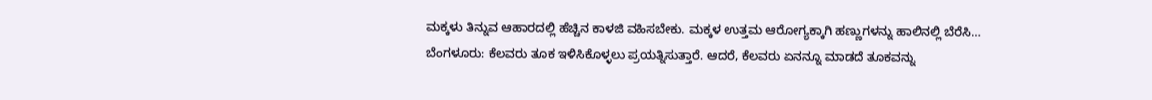ಮಕ್ಕಳು ತಿನ್ನುವ ಆಹಾರದಲ್ಲಿ ಹೆಚ್ಚಿನ ಕಾಳಜಿ ವಹಿಸಬೇಕು. ಮಕ್ಕಳ ಉತ್ತಮ ಆರೋಗ್ಯಕ್ಕಾಗಿ ಹಣ್ಣುಗಳನ್ನು ಹಾಲಿನಲ್ಲಿ ಬೆರೆಸಿ…
ಬೆಂಗಳೂರು: ಕೆಲವರು ತೂಕ ಇಳಿಸಿಕೊಳ್ಳಲು ಪ್ರಯತ್ನಿಸುತ್ತಾರೆ. ಆದರೆ, ಕೆಲವರು ಏನನ್ನೂ ಮಾಡದೆ ತೂಕವನ್ನು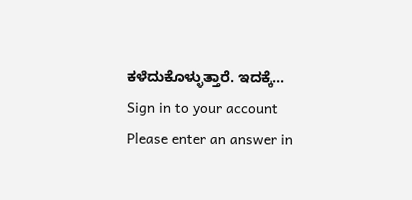ಕಳೆದುಕೊಳ್ಳುತ್ತಾರೆ. ಇದಕ್ಕೆ…
Sign in to your account
Please enter an answer in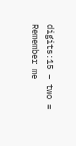digits:15 − two =
Remember me